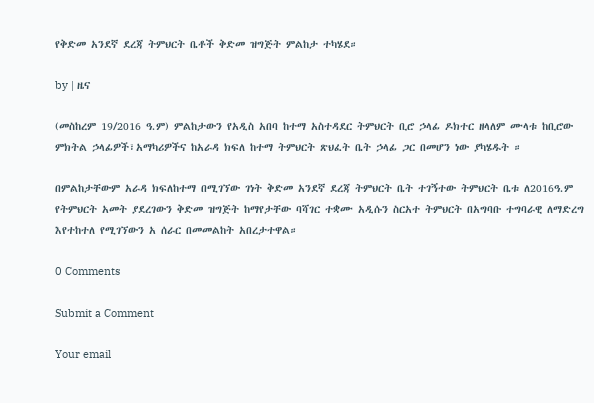የቅድመ አንደኛ ደረጃ ትምህርት ቤቶች ቅድመ ዝግጅት ምልከታ ተካሄደ።

by | ዜና

(መስከረም 19/2016 ዓ.ም) ምልከታውን የአዲስ አበባ ከተማ አስተዳደር ትምህርት ቢሮ ኃላፊ ዶክተር ዘላለም ሙላቱ ከቢሮው ምክትል ኃላፊዎች፣አማካሪዎችና ከአራዳ ክፍለ ከተማ ትምህርት ጽህፈት ቤት ኃላፊ ጋር በመሆን ነው ያካሄዱት ።

በምልከታቸውም አራዳ ክፍለከተማ በሚገኘው ገነት ቅድመ አንደኛ ደረጃ ትምህርት ቤት ተገኝተው ትምህርት ቤቱ ለ2016ዓ.ም የትምህርት አመት ያደረገውን ቅድመ ዝግጅት ከማየታቸው ባሻገር ተቋሙ አዲሱን ስርአተ ትምህርት በአግባቡ ተግባራዊ ለማድረግ እየተከተለ የሚገኘውን አ ሰራር በመመልከት አበረታተዋል።

0 Comments

Submit a Comment

Your email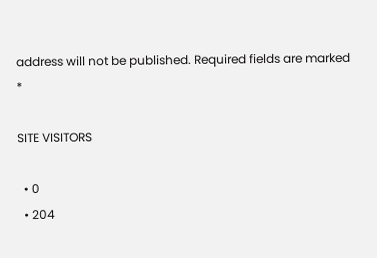address will not be published. Required fields are marked *

SITE VISITORS

  • 0
  • 204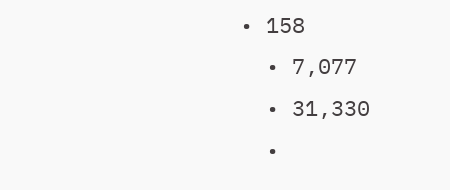• 158
  • 7,077
  • 31,330
  •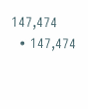147,474
  • 147,474